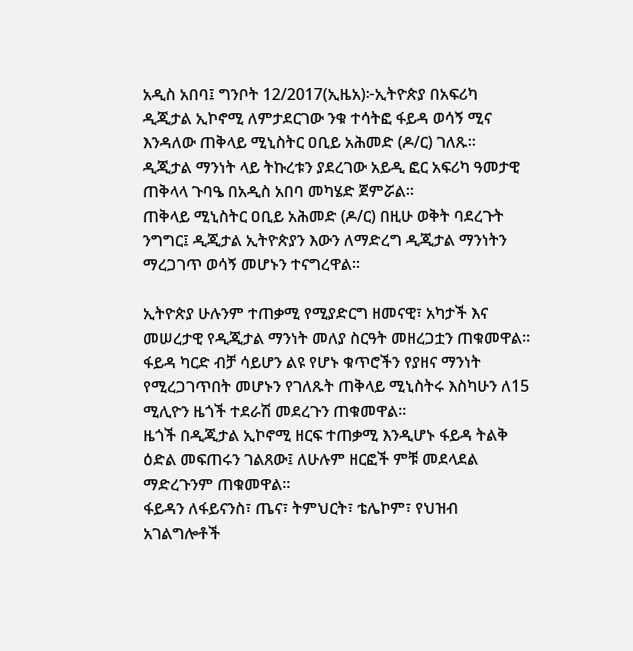አዲስ አበባ፤ ግንቦት 12/2017(ኢዜአ)፦ኢትዮጵያ በአፍሪካ ዲጂታል ኢኮኖሚ ለምታደርገው ንቁ ተሳትፎ ፋይዳ ወሳኝ ሚና እንዳለው ጠቅላይ ሚኒስትር ዐቢይ አሕመድ (ዶ/ር) ገለጹ፡፡
ዲጂታል ማንነት ላይ ትኩረቱን ያደረገው አይዲ ፎር አፍሪካ ዓመታዊ ጠቅላላ ጉባዔ በአዲስ አበባ መካሄድ ጀምሯል።
ጠቅላይ ሚኒስትር ዐቢይ አሕመድ (ዶ/ር) በዚሁ ወቅት ባደረጉት ንግግር፤ ዲጂታል ኢትዮጵያን እውን ለማድረግ ዲጂታል ማንነትን ማረጋገጥ ወሳኝ መሆኑን ተናግረዋል፡፡

ኢትዮጵያ ሁሉንም ተጠቃሚ የሚያድርግ ዘመናዊ፣ አካታች እና መሠረታዊ የዲጂታል ማንነት መለያ ስርዓት መዘረጋቷን ጠቁመዋል።
ፋይዳ ካርድ ብቻ ሳይሆን ልዩ የሆኑ ቁጥሮችን የያዘና ማንነት የሚረጋገጥበት መሆኑን የገለጹት ጠቅላይ ሚኒስትሩ እስካሁን ለ15 ሚሊዮን ዜጎች ተደራሽ መደረጉን ጠቁመዋል፡፡
ዜጎች በዲጂታል ኢኮኖሚ ዘርፍ ተጠቃሚ እንዲሆኑ ፋይዳ ትልቅ ዕድል መፍጠሩን ገልጸው፤ ለሁሉም ዘርፎች ምቹ መደላደል ማድረጉንም ጠቁመዋል፡፡
ፋይዳን ለፋይናንስ፣ ጤና፣ ትምህርት፣ ቴሌኮም፣ የህዝብ አገልግሎቶች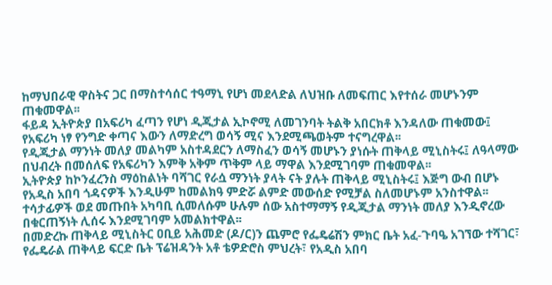ከማህበራዊ ዋስትና ጋር በማስተሳሰር ተዓማኒ የሆነ መደላድል ለህዝቡ ለመፍጠር እየተሰራ መሆኑንም ጠቁመዋል፡፡
ፋይዳ ኢትዮጵያ በአፍሪካ ፈጣን የሆነ ዲጂታል ኢኮኖሚ ለመገንባት ትልቅ አበርክቶ እንዳለው ጠቁመው፤ የአፍሪካ ነፃ የንግድ ቀጣና እውን ለማድረግ ወሳኝ ሚና እንደሚጫወትም ተናግረዋል፡፡
የዲጂታል ማንነት መለያ መልካም አስተዳደርን ለማስፈን ወሳኝ መሆኑን ያነሱት ጠቅላይ ሚኒስትሩ፤ ለዓላማው በህብረት በመሰለፍ የአፍሪካን እምቅ አቅም ጥቅም ላይ ማዋል እንደሚገባም ጠቁመዋል፡፡
ኢትዮጵያ ከኮንፈረንስ ማዕከልነት ባሻገር የራሷ ማንነት ያላት ናት ያሉት ጠቅላይ ሚኒስትሩ፤ እጅግ ውብ በሆኑ የአዲስ አበባ ጎዳናዎች እንዲሁም ከመልክዓ ምድሯ ልምድ መውሰድ የሚቻል ስለመሆኑም አንስተዋል፡፡
ተሳታፊዎች ወደ መጡበት አካባቢ ሲመለሱም ሁሉም ሰው አስተማማኝ የዲጂታል ማንነት መለያ እንዲኖረው በቁርጠኝነት ሊሰሩ እንደሚገባም አመልክተዋል፡፡
በመድረኩ ጠቅላይ ሚኒስትር ዐቢይ አሕመድ (ዶ/ር)ን ጨምሮ የፌዴሬሽን ምክር ቤት አፈ-ጉባዔ አገኘው ተሻገር፣ የፌዴራል ጠቅላይ ፍርድ ቤት ፕሬዝዳንት አቶ ቴዎድሮስ ምህረት፣ የአዲስ አበባ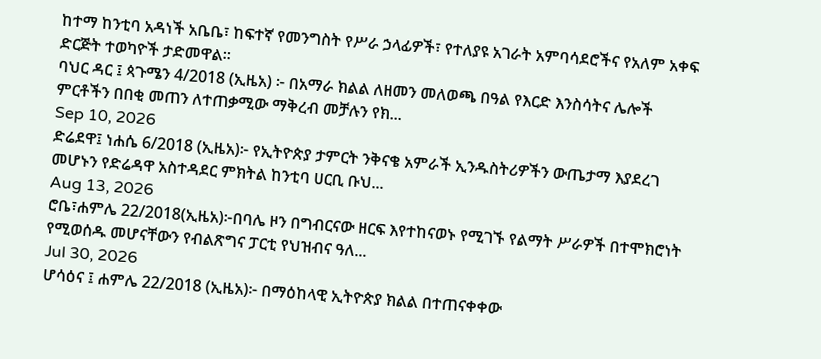ከተማ ከንቲባ አዳነች አቤቤ፣ ከፍተኛ የመንግስት የሥራ ኃላፊዎች፣ የተለያዩ አገራት አምባሳደሮችና የአለም አቀፍ ድርጅት ተወካዮች ታድመዋል።
ባህር ዳር ፤ ጳጉሜን 4/2018 (ኢዜአ) ፦ በአማራ ክልል ለዘመን መለወጫ በዓል የእርድ እንስሳትና ሌሎች ምርቶችን በበቂ መጠን ለተጠቃሚው ማቅረብ መቻሉን የክ...
Sep 10, 2026
ድሬደዋ፤ ነሐሴ 6/2018 (ኢዜአ)፦ የኢትዮጵያ ታምርት ንቅናቄ አምራች ኢንዱስትሪዎችን ውጤታማ እያደረገ መሆኑን የድሬዳዋ አስተዳደር ምክትል ከንቲባ ሀርቢ ቡህ...
Aug 13, 2026
ሮቤ፣ሐምሌ 22/2018(ኢዜአ)፦በባሌ ዞን በግብርናው ዘርፍ እየተከናወኑ የሚገኙ የልማት ሥራዎች በተሞክሮነት የሚወሰዱ መሆናቸውን የብልጽግና ፓርቲ የህዝብና ዓለ...
Jul 30, 2026
ሆሳዕና ፤ ሐምሌ 22/2018 (ኢዜአ)፦ በማዕከላዊ ኢትዮጵያ ክልል በተጠናቀቀው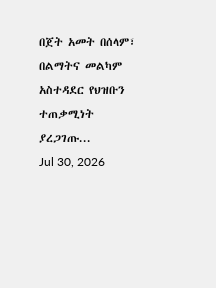በጀት አመት በሰላም፣ በልማትና መልካም አስተዳደር የህዝቡን ተጠቃሚነት ያረጋገጡ...
Jul 30, 2026